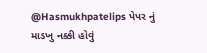@Hasmukhpatelips પેપર નું માડખુ નક્કી હોવું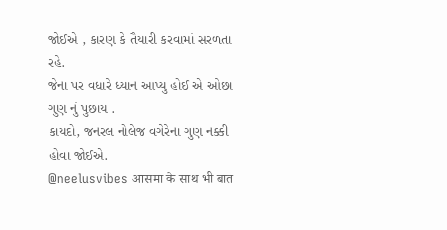જોઈએ , કારણ કે તૈયારી કરવામાં સરળતા રહે.
જેના પર વધારે ધ્યાન આપ્યુ હોઈ એ ઓછા ગુણ નું પુછાય .
કાયદો, જનરલ નોલેજ વગેરેના ગુણ નક્કી હોવા જોઈએ.
@neelusvibes आसमा के साथ भी बात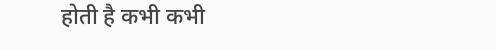होती है कभी कभी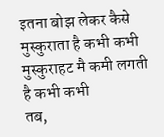इतना बोझ लेकर कैसे मुस्कुराता है कभी कभी
मुस्कुराहट मै कमी लगती है कभी कभी
तब,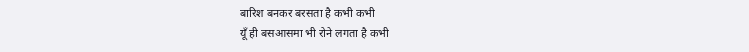बारिश बनकर बरसता है कभी कभी
यूँ ही बसआसमा भी रोने लगता है कभी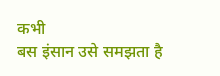कभी
बस इंसान उसे समझता है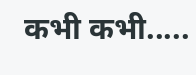कभी कभी.....